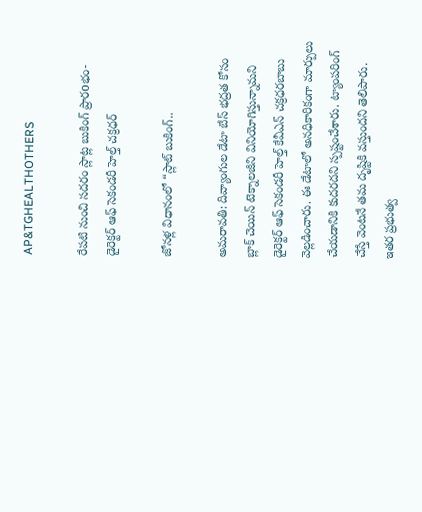AP&TGHEALTHOTHERS

రేప‌టి నుంచి స‌ద‌రం స్లాట్ల బుకింగ్‌ ప్రారoభం-డైరెక్టర్ ఆఫ్ సెకండరీ హెల్త్ చక్రధర్

జోనళ్ల విధానంలో “స్లాట్ బుకింగ్..

అమ‌రావ‌తి: దివ్యాంగుల డేటా బేస్ భద్రత కోసం బ్లాక్ చెయిన్ టెక్నాలజీని వినియోగిస్తున్నామని డైరెక్టర్ ఆఫ్ సెకండరీ హెల్త్ కేవీఎన్ చక్రధరబాబు వెల్లడించారు. ఈ డేటాలో అనధికారికంగా మార్పులు చేయడానికి కుదరదని స్పష్టంచేశారు. ట్యాంపరింగ్ చేస్తే వెంటనే తమ దృష్టికి వస్తుందని తెలిపారు. ఇతర ప్రభుత్వ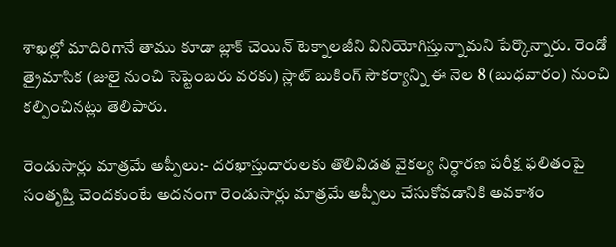శాఖల్లో మాదిరిగానే తాము కూడా బ్లాక్ చెయిన్ టెక్నాలజీని వినియోగిస్తున్నామని పేర్కొన్నారు. రెండో త్రైమాసిక (జులై నుంచి సెప్టెంబరు వరకు) స్లాట్ బుకింగ్ సౌకర్యాన్ని ఈ నెల 8 (బుధవారం) నుంచి కల్పించినట్లు తెలిపారు.

రెండుసార్లు మాత్రమే అప్పీలు:- దరఖాస్తుదారులకు తొలివిడత వైకల్య నిర్ధారణ పరీక్ష ఫలితంపై సంతృప్తి చెందకుంటే అదనంగా రెండుసార్లు మాత్రమే అప్పీలు చేసుకోవడానికి అవకాశం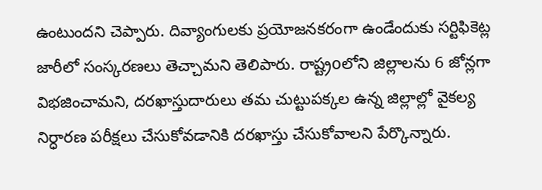ఉంటుందని చెప్పారు. దివ్యాంగులకు ప్రయోజనక‌రంగా ఉండేందుకు సర్టిఫికెట్ల జారీలో సంస్కరణలు తెచ్చామని తెలిపారు. రాష్ట్రoలోని జిల్లాలను 6 జోన్లగా విభజించామని, దరఖాస్తుదారులు తమ చుట్టుపక్కల ఉన్న జిల్లాల్లో వైకల్య నిర్ధారణ పరీక్షలు చేసుకోవడానికి దరఖాస్తు చేసుకోవాలని పేర్కొన్నారు.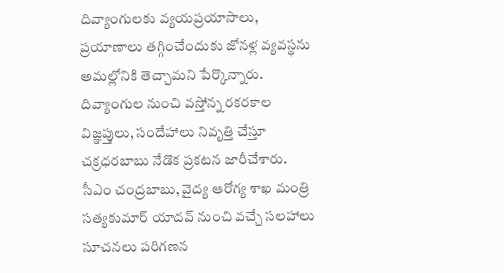దివ్యాంగులకు వ్యయప్రయాసాలు, ప్రయాణాలు తగ్గించేందుకు జోనళ్ల వ్యవస్థను అమల్లోనికి తెచ్చామని పేర్కొన్నారు. దివ్యాంగుల నుంచి వస్తోన్న రకరకాల విజ్ఞప్తులు, సందేహాలు నివృత్తి చేస్తూ చక్రధరబాబు నేడొక ప్రకటన జారీచేశారు. సీఎం చంద్రబాబు, వైద్య ఆరోగ్య శాఖ మంత్రి సత్యకుమార్ యాదవ్ నుంచి వచ్చే సలహాలు సూచనలు పరిగణన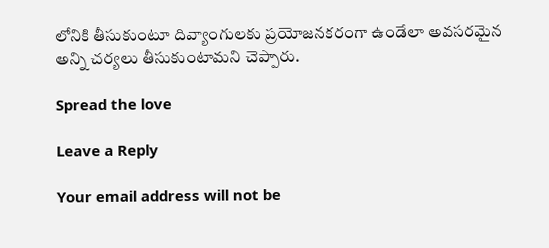లోనికి తీసుకుంటూ దివ్యాంగులకు ప్రయోజనకరంగా ఉండేలా అవసరమైన అన్ని చర్యలు తీసుకుంటామని చెప్పారు.

Spread the love

Leave a Reply

Your email address will not be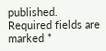published. Required fields are marked *